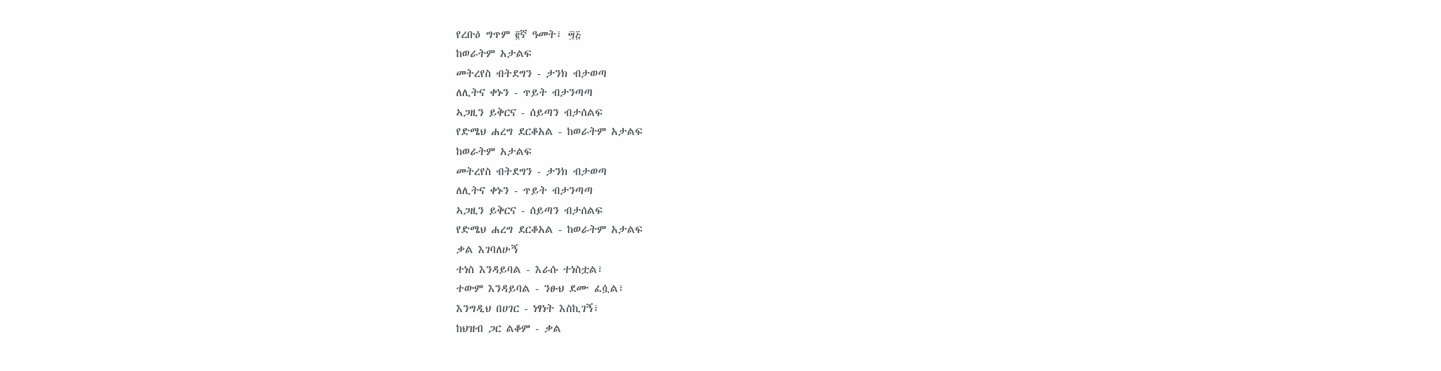የረቡዕ ግጥም ፪ኛ ዓመት፣ ፵፭
ከወራትም አታልፍ
መትረየስ ብትደግን - ታንክ ብታወጣ
ለሊትና ቀኑን - ጥይት ብታንጣጣ
ኣጋዚን ይቅርና - ሰይጣን ብታሰልፍ
የድሜህ ሐረግ ደርቆአል - ከወራትም አታልፍ
ከወራትም አታልፍ
መትረየስ ብትደግን - ታንክ ብታወጣ
ለሊትና ቀኑን - ጥይት ብታንጣጣ
ኣጋዚን ይቅርና - ሰይጣን ብታሰልፍ
የድሜህ ሐረግ ደርቆአል - ከወራትም አታልፍ
ቃል እገባለሁኝ
ተነስ እንዳይባል - እራሱ ተነስቷል፣
ተውም እንዳይባል - ንፁህ ደሙ ፈሷል፣
እንግዲህ በሀገር - ነፃነት እስኪገኝ፣
ከህዝብ ጋር ልቆም - ቃል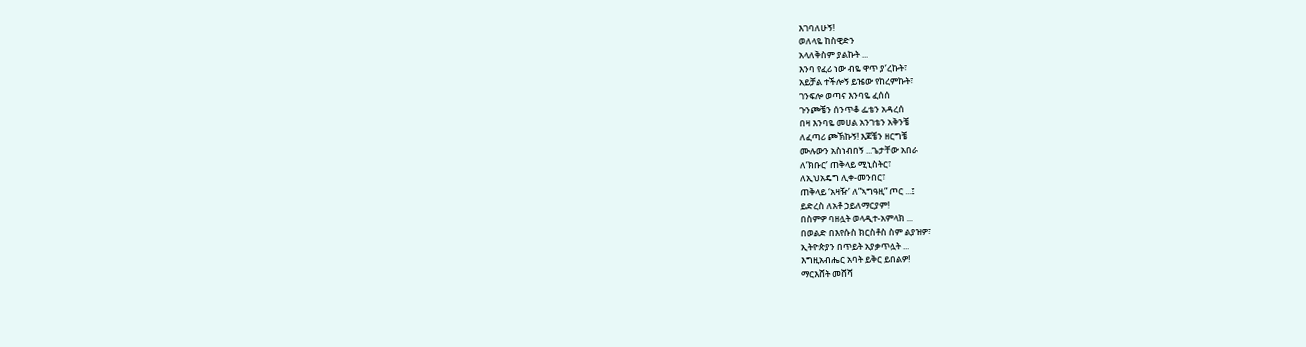እገባለሁኝ!
ወለላዬ ከስዊድን
አላለቅስም ያልኩት ...
እንባ የፈሪ ነው ብዬ ዋጥ ያ’ረኩት፣
አይቻል ተችሎኝ ይዤው የከረምኩት፣
ገንፍሎ ወጣና እንባዬ ፈሰሰ
ጉንጮቼን ሰንጥቆ ፌቴን አዳረሰ
በዛ እንባዬ መሀል አንገቴን አቅንቼ
ለፈጣሪ ጮኽኩኝ! እጆቼን ዘርግቼ
ሙሉውን አስነብበኝ ...ጌታቸው አበራ
ለ’ክቡር’ ጠቅላይ ሚኒስትር፣
ለኢህአዴግ ሊቀ-መንበር፣
ጠቅላይ ‘አዛዥ’ ለ”ኣግዓዚ” ጦር ...፤
ይድረስ ለአቶ ኃይለማርያም!
በስምዎ ባዘሏት ወላዲተ-አምላክ ...
በወልድ በእየሱስ ክርስቶስ ስም ልያዝዎ፣
ኢትዮጵያን በጥይት አያቃጥሏት ...
እግዚአብሔር አባት ይቅር ይበልዎ!
ማርእሸት መሸሻ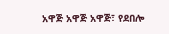አዋጅ አዋጅ አዋጅ፣ የደበሎ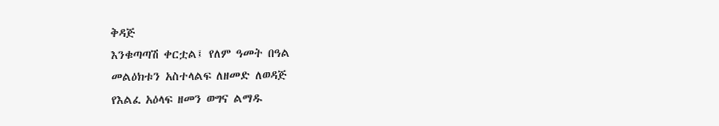ቅዳጅ
እንቁጣጣሽ ቀርቷል፤ የለም ዓመት በዓል
መልዕክቱን አስተላልፍ ለዘመድ ለወዳጅ
የእልፈ አዕላፍ ዘመን ወግና ልማዱ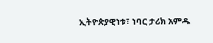ኢትዮጵያዊነቱ፣ ነባር ታሪክ አምዱ